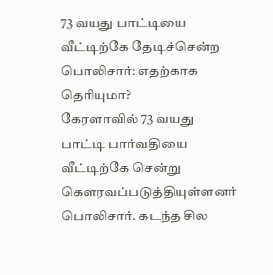73 வயது பாட்டியை வீட்டிற்கே தேடிச்சென்ற பொலிசார்: எதற்காக தெரியுமா?
கேரளாவில் 73 வயது பாட்டி பார்வதியை வீட்டிற்கே சென்று கௌரவப்படுத்தியுள்ளனர் பொலிசார். கடந்த சில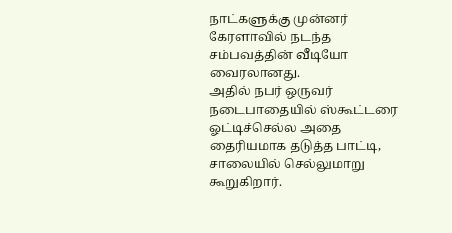நாட்களுக்கு முன்னர் கேரளாவில் நடந்த சம்பவத்தின் வீடியோ வைரலானது.
அதில் நபர் ஒருவர் நடைபாதையில் ஸ்கூட்டரை ஓட்டிச்செல்ல அதை தைரியமாக தடுத்த பாட்டி, சாலையில் செல்லுமாறு கூறுகிறார்.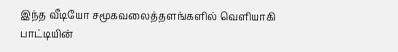இந்த வீடியோ சமூகவலைத்தளங்களில் வெளியாகி பாட்டியின்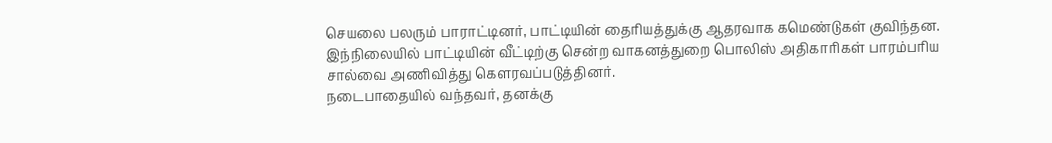செயலை பலரும் பாராட்டினர், பாட்டியின் தைரியத்துக்கு ஆதரவாக கமெண்டுகள் குவிந்தன.
இந்நிலையில் பாட்டியின் வீட்டிற்கு சென்ற வாகனத்துறை பொலிஸ் அதிகாரிகள் பாரம்பரிய சால்வை அணிவித்து கௌரவப்படுத்தினர்.
நடைபாதையில் வந்தவர், தனக்கு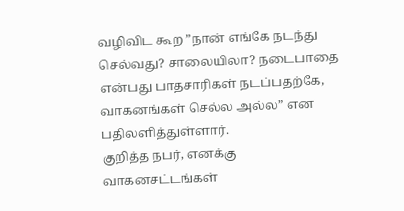வழிவிட கூற ”நான் எங்கே நடந்து செல்வது? சாலையிலா? நடைபாதை என்பது பாதசாரிகள் நடப்பதற்கே, வாகனங்கள் செல்ல அல்ல” என பதிலளித்துள்ளார்.
குறித்த நபர், எனக்கு வாகனசட்டங்கள்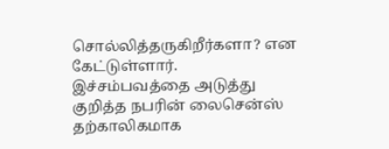சொல்லித்தருகிறீர்களா? என கேட்டுள்ளார்.
இச்சம்பவத்தை அடுத்து குறித்த நபரின் லைசென்ஸ் தற்காலிகமாக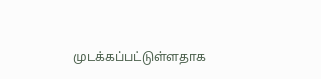முடக்கப்பட்டுள்ளதாக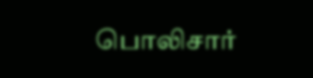பொலிசார்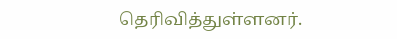தெரிவித்துள்ளனர்.